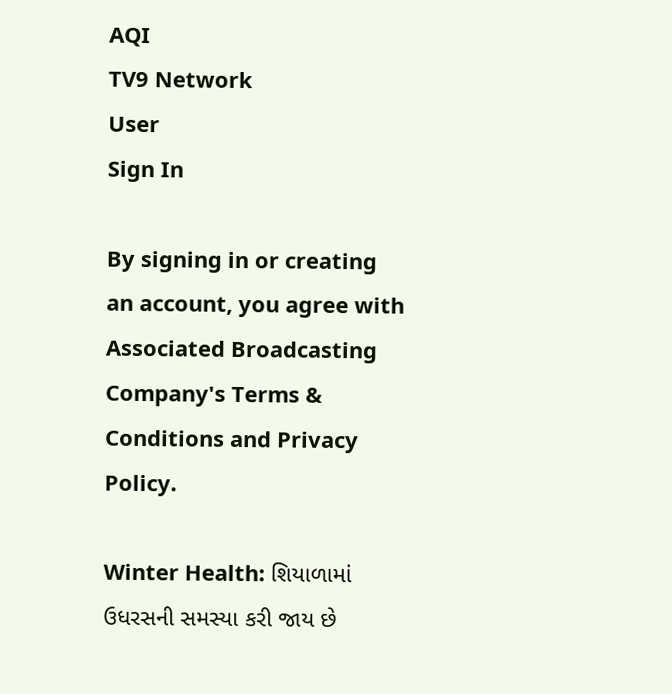AQI
TV9 Network
User
Sign In

By signing in or creating an account, you agree with Associated Broadcasting Company's Terms & Conditions and Privacy Policy.

Winter Health: શિયાળામાં ઉધરસની સમસ્યા કરી જાય છે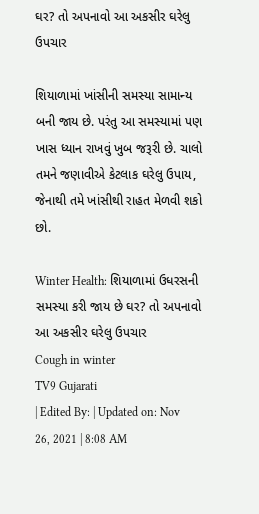ઘર? તો અપનાવો આ અકસીર ઘરેલુ ઉપચાર

શિયાળામાં ખાંસીની સમસ્યા સામાન્ય બની જાય છે. પરંતુ આ સમસ્યામાં પણ ખાસ ધ્યાન રાખવું ખુબ જરૂરી છે. ચાલો તમને જણાવીએ કેટલાક ઘરેલુ ઉપાય, જેનાથી તમે ખાંસીથી રાહત મેળવી શકો છો.

Winter Health: શિયાળામાં ઉધરસની સમસ્યા કરી જાય છે ઘર? તો અપનાવો આ અકસીર ઘરેલુ ઉપચાર
Cough in winter
TV9 Gujarati
| Edited By: | Updated on: Nov 26, 2021 | 8:08 AM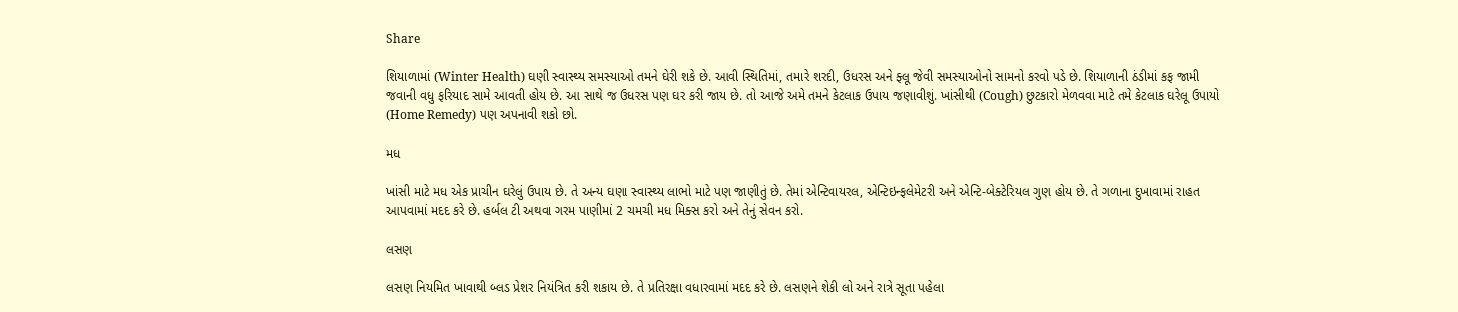Share

શિયાળામાં (Winter Health) ઘણી સ્વાસ્થ્ય સમસ્યાઓ તમને ઘેરી શકે છે. આવી સ્થિતિમાં, તમારે શરદી, ઉધરસ અને ફ્લૂ જેવી સમસ્યાઓનો સામનો કરવો પડે છે. શિયાળાની ઠંડીમાં કફ જામી જવાની વધુ ફરિયાદ સામે આવતી હોય છે. આ સાથે જ ઉધરસ પણ ઘર કરી જાય છે. તો આજે અમે તમને કેટલાક ઉપાય જણાવીશું. ખાંસીથી (Cough) છુટકારો મેળવવા માટે તમે કેટલાક ઘરેલૂ ઉપાયો (Home Remedy) પણ અપનાવી શકો છો.

મધ

ખાંસી માટે મધ એક પ્રાચીન ઘરેલું ઉપાય છે. તે અન્ય ઘણા સ્વાસ્થ્ય લાભો માટે પણ જાણીતું છે. તેમાં એન્ટિવાયરલ, એન્ટિઇન્ફલેમેટરી અને એન્ટિ-બેક્ટેરિયલ ગુણ હોય છે. તે ગળાના દુખાવામાં રાહત આપવામાં મદદ કરે છે. હર્બલ ટી અથવા ગરમ પાણીમાં 2 ચમચી મધ મિક્સ કરો અને તેનું સેવન કરો.

લસણ

લસણ નિયમિત ખાવાથી બ્લડ પ્રેશર નિયંત્રિત કરી શકાય છે. તે પ્રતિરક્ષા વધારવામાં મદદ કરે છે. લસણને શેકી લો અને રાત્રે સૂતા પહેલા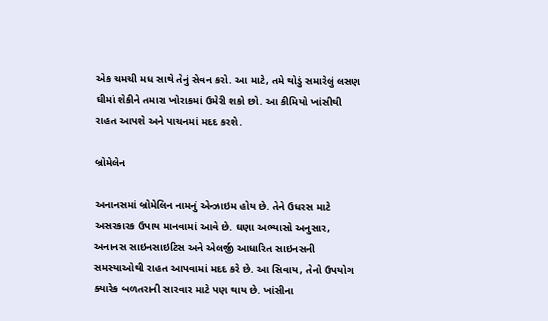એક ચમચી મધ સાથે તેનું સેવન કરો. આ માટે, તમે થોડું સમારેલું લસણ ઘીમાં શેકીને તમારા ખોરાકમાં ઉમેરી શકો છો. આ કીમિયો ખાંસીથી રાહત આપશે અને પાચનમાં મદદ કરશે.

બ્રોમેલેન

અનાનસમાં બ્રોમેલિન નામનું એન્ઝાઇમ હોય છે. તેને ઉધરસ માટે અસરકારક ઉપાય માનવામાં આવે છે. ઘણા અભ્યાસો અનુસાર, અનાનસ સાઇનસાઇટિસ અને એલર્જી આધારિત સાઇનસની સમસ્યાઓથી રાહત આપવામાં મદદ કરે છે. આ સિવાય, તેનો ઉપયોગ ક્યારેક બળતરાની સારવાર માટે પણ થાય છે. ખાંસીના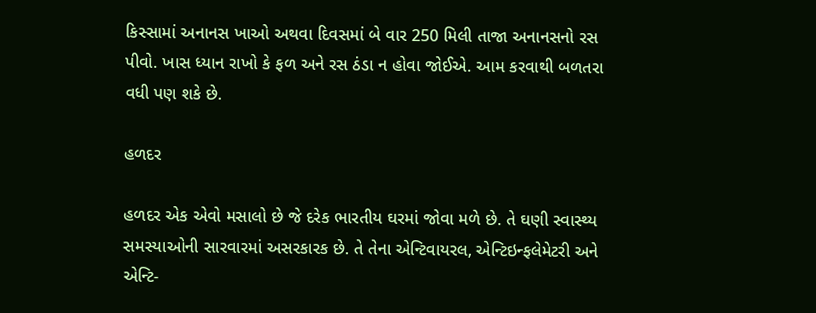કિસ્સામાં અનાનસ ખાઓ અથવા દિવસમાં બે વાર 250 મિલી તાજા અનાનસનો રસ પીવો. ખાસ ધ્યાન રાખો કે ફળ અને રસ ઠંડા ન હોવા જોઈએ. આમ કરવાથી બળતરા વધી પણ શકે છે.

હળદર

હળદર એક એવો મસાલો છે જે દરેક ભારતીય ઘરમાં જોવા મળે છે. તે ઘણી સ્વાસ્થ્ય સમસ્યાઓની સારવારમાં અસરકારક છે. તે તેના એન્ટિવાયરલ, એન્ટિઇન્ફલેમેટરી અને એન્ટિ-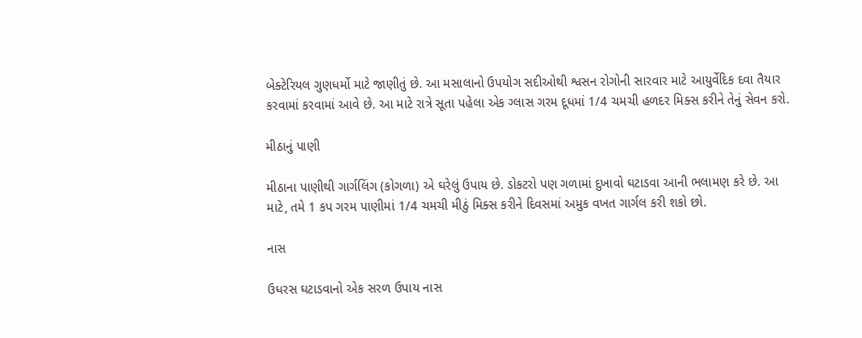બેક્ટેરિયલ ગુણધર્મો માટે જાણીતું છે. આ મસાલાનો ઉપયોગ સદીઓથી શ્વસન રોગોની સારવાર માટે આયુર્વેદિક દવા તૈયાર કરવામાં કરવામાં આવે છે. આ માટે રાત્રે સૂતા પહેલા એક ગ્લાસ ગરમ દૂધમાં 1/4 ચમચી હળદર મિક્સ કરીને તેનું સેવન કરો.

મીઠાનું પાણી

મીઠાના પાણીથી ગાર્ગલિંગ (કોગળા) એ ઘરેલું ઉપાય છે. ડોકટરો પણ ગળામાં દુખાવો ઘટાડવા આની ભલામણ કરે છે. આ માટે, તમે 1 કપ ગરમ પાણીમાં 1/4 ચમચી મીઠું મિક્સ કરીને દિવસમાં અમુક વખત ગાર્ગલ કરી શકો છો.

નાસ

ઉધરસ ઘટાડવાનો એક સરળ ઉપાય નાસ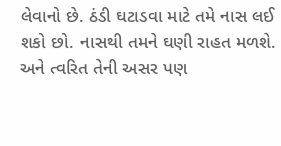લેવાનો છે. ઠંડી ઘટાડવા માટે તમે નાસ લઈ શકો છો. નાસથી તમને ઘણી રાહત મળશે. અને ત્વરિત તેની અસર પણ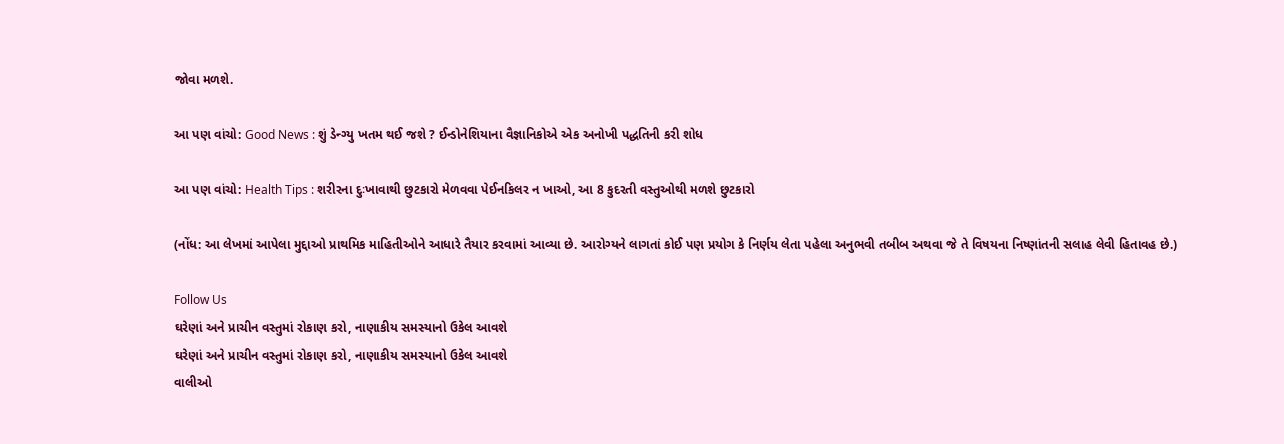જોવા મળશે.

આ પણ વાંચો: Good News : શું ડેન્ગ્યુ ખતમ થઈ જશે ? ઈન્ડોનેશિયાના વૈજ્ઞાનિકોએ એક અનોખી પદ્ધતિની કરી શોધ

આ પણ વાંચો: Health Tips : શરીરના દુઃખાવાથી છુટકારો મેળવવા પેઈનકિલર ન ખાઓ, આ 8 કુદરતી વસ્તુઓથી મળશે છુટકારો

(નોંધ: આ લેખમાં આપેલા મુદ્દાઓ પ્રાથમિક માહિતીઓને આધારે તૈયાર કરવામાં આવ્યા છે. આરોગ્યને લાગતાં કોઈ પણ પ્રયોગ કે નિર્ણય લેતા પહેલા અનુભવી તબીબ અથવા જે તે વિષયના નિષ્ણાંતની સલાહ લેવી હિતાવહ છે.)

Follow Us
ઘરેણાં અને પ્રાચીન વસ્તુમાં રોકાણ કરો, નાણાકીય સમસ્યાનો ઉકેલ આવશે
ઘરેણાં અને પ્રાચીન વસ્તુમાં રોકાણ કરો, નાણાકીય સમસ્યાનો ઉકેલ આવશે
વાલીઓ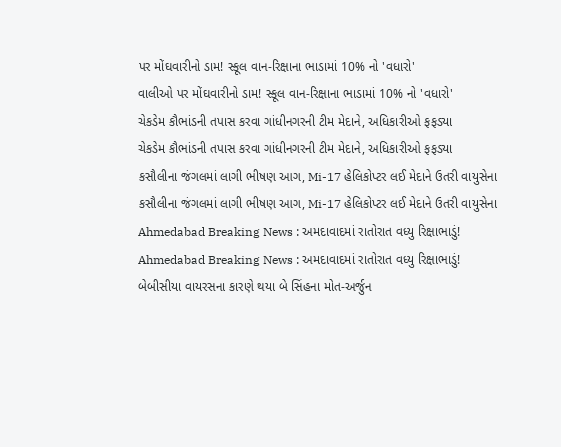પર મોંઘવારીનો ડામ! સ્કૂલ વાન-રિક્ષાના ભાડામાં 10% નો 'વધારો'
વાલીઓ પર મોંઘવારીનો ડામ! સ્કૂલ વાન-રિક્ષાના ભાડામાં 10% નો 'વધારો'
ચેકડેમ કૌભાંડની તપાસ કરવા ગાંધીનગરની ટીમ મેદાને, અધિકારીઓ ફફડ્યા
ચેકડેમ કૌભાંડની તપાસ કરવા ગાંધીનગરની ટીમ મેદાને, અધિકારીઓ ફફડ્યા
કસૌલીના જંગલમાં લાગી ભીષણ આગ, Mi-17 હેલિકોપ્ટર લઈ મેદાને ઉતરી વાયુસેના
કસૌલીના જંગલમાં લાગી ભીષણ આગ, Mi-17 હેલિકોપ્ટર લઈ મેદાને ઉતરી વાયુસેના
Ahmedabad Breaking News : અમદાવાદમાં રાતોરાત વધ્યુ રિક્ષાભાડું!
Ahmedabad Breaking News : અમદાવાદમાં રાતોરાત વધ્યુ રિક્ષાભાડું!
બેબીસીયા વાયરસના કારણે થયા બે સિંહના મોત-અર્જુન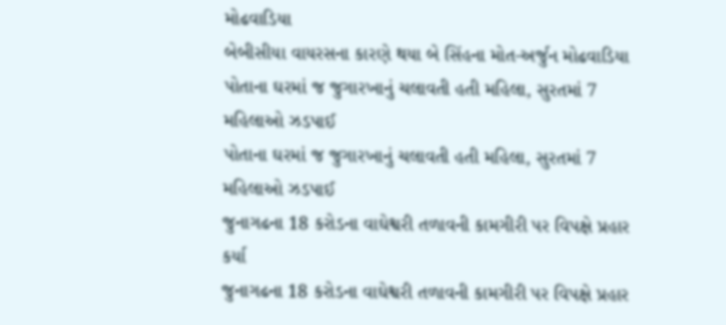મોઢવાડિયા
બેબીસીયા વાયરસના કારણે થયા બે સિંહના મોત-અર્જુન મોઢવાડિયા
પોતાના ઘરમાં જ જુગારખાનું ચલાવતી હતી મહિલા, સુરતમાં 7 મહિલાઓ ઝડપાઈ
પોતાના ઘરમાં જ જુગારખાનું ચલાવતી હતી મહિલા, સુરતમાં 7 મહિલાઓ ઝડપાઈ
જુનાગઢના 18 કરોડના વાઘેશ્વરી તળાવની કામગીરી પર વિપક્ષે પ્રહાર કર્યા
જુનાગઢના 18 કરોડના વાઘેશ્વરી તળાવની કામગીરી પર વિપક્ષે પ્રહાર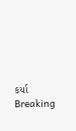કર્યા
Breaking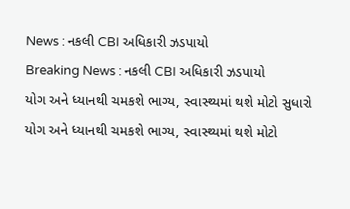News : નકલી CBI અધિકારી ઝડપાયો
Breaking News : નકલી CBI અધિકારી ઝડપાયો
યોગ અને ધ્યાનથી ચમકશે ભાગ્ય, સ્વાસ્થ્યમાં થશે મોટો સુધારો
યોગ અને ધ્યાનથી ચમકશે ભાગ્ય, સ્વાસ્થ્યમાં થશે મોટો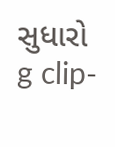સુધારો
g clip-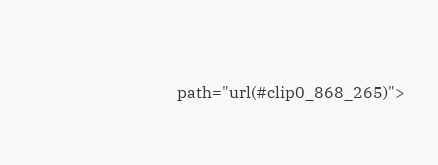path="url(#clip0_868_265)">